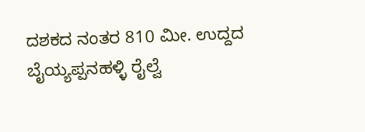ದಶಕದ ನಂತರ 810 ಮೀ. ಉದ್ದದ ಬೈಯ್ಯಪ್ಪನಹಳ್ಳಿ ರೈಲ್ವೆ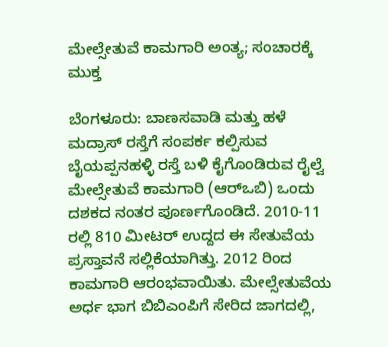ಮೇಲ್ಸೇತುವೆ ಕಾಮಗಾರಿ ಅಂತ್ಯ; ಸಂಚಾರಕ್ಕೆ ಮುಕ್ತ

ಬೆಂಗಳೂರು: ಬಾಣಸವಾಡಿ ಮತ್ತು ಹಳೆ ಮದ್ರಾಸ್‌ ರಸ್ತೆಗೆ ಸಂಪರ್ಕ ಕಲ್ಪಿಸುವ ಬೈಯಪ್ಪನಹಳ್ಳಿ ರಸ್ತೆ ಬಳಿ ಕೈಗೊಂಡಿರುವ ರೈಲ್ವೆ ಮೇಲ್ಸೇತುವೆ ಕಾಮಗಾರಿ (ಆರ್‌ಒಬಿ) ಒಂದು ದಶಕದ ನಂತರ ಪೂರ್ಣಗೊಂಡಿದೆ. 2010-11 ರಲ್ಲಿ 810 ಮೀಟರ್‌ ಉದ್ದದ ಈ ಸೇತುವೆಯ ಪ್ರಸ್ತಾವನೆ ಸಲ್ಲಿಕೆಯಾಗಿತ್ತು. 2012 ರಿಂದ ಕಾಮಗಾರಿ ಆರಂಭವಾಯಿತು. ಮೇಲ್ಸೇತುವೆಯ ಅರ್ಧ ಭಾಗ ಬಿಬಿಎಂಪಿಗೆ ಸೇರಿದ ಜಾಗದಲ್ಲಿ,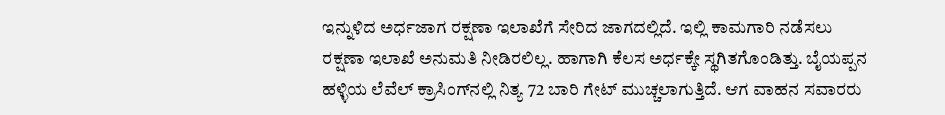ಇನ್ನುಳಿದ ಅರ್ಧಜಾಗ ರಕ್ಷಣಾ ಇಲಾಖೆಗೆ ಸೇರಿದ ಜಾಗದಲ್ಲಿದೆ. ಇಲ್ಲಿ ಕಾಮಗಾರಿ ನಡೆಸಲು ರಕ್ಷಣಾ ಇಲಾಖೆ ಅನುಮತಿ ನೀಡಿರಲಿಲ್ಲ. ಹಾಗಾಗಿ ಕೆಲಸ ಅರ್ಧಕ್ಕೇ ಸ್ಥಗಿತಗೊಂಡಿತ್ತು. ಬೈಯಪ್ಪನ ಹಳ್ಳಿಯ ಲೆವೆಲ್‌ ಕ್ರಾಸಿಂಗ್‌ನಲ್ಲಿ ನಿತ್ಯ 72 ಬಾರಿ ಗೇಟ್‌ ಮುಚ್ಚಲಾಗುತ್ತಿದೆ. ಆಗ ವಾಹನ ಸವಾರರು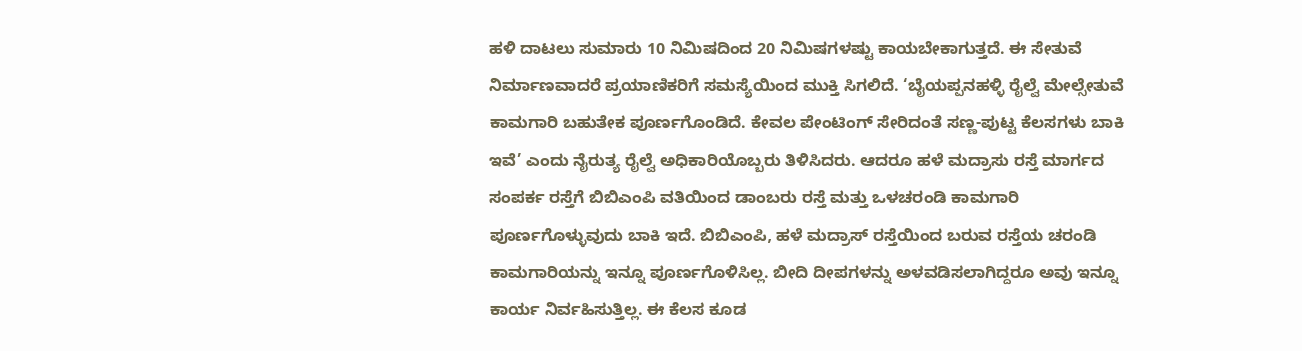ಹಳಿ ದಾಟಲು ಸುಮಾರು 10 ನಿಮಿಷದಿಂದ 20 ನಿಮಿಷಗಳಷ್ಟು ಕಾಯಬೇಕಾಗುತ್ತದೆ. ಈ ಸೇತುವೆ ನಿರ್ಮಾಣವಾದರೆ ಪ್ರಯಾಣಿಕರಿಗೆ ಸಮಸ್ಯೆಯಿಂದ ಮುಕ್ತಿ ಸಿಗಲಿದೆ. ‘ಬೈಯಪ್ಪನಹಳ್ಳಿ ರೈಲ್ವೆ ಮೇಲ್ಸೇತುವೆ ಕಾಮಗಾರಿ ಬಹುತೇಕ ಪೂರ್ಣಗೊಂಡಿದೆ. ಕೇವಲ ಪೇಂಟಿಂಗ್‌ ಸೇರಿದಂತೆ ಸಣ್ಣ-ಪುಟ್ಟ ಕೆಲಸಗಳು ಬಾಕಿ ಇವೆ’ ಎಂದು ನೈರುತ್ಯ ರೈಲ್ವೆ ಅಧಿಕಾರಿಯೊಬ್ಬರು ತಿಳಿಸಿದರು. ಆದರೂ ಹಳೆ ಮದ್ರಾಸು ರಸ್ತೆ ಮಾರ್ಗದ ಸಂಪರ್ಕ ರಸ್ತೆಗೆ ಬಿಬಿಎಂಪಿ ವತಿಯಿಂದ ಡಾಂಬರು ರಸ್ತೆ ಮತ್ತು ಒಳಚರಂಡಿ ಕಾಮಗಾರಿ ಪೂರ್ಣಗೊಳ್ಳುವುದು ಬಾಕಿ ಇದೆ. ಬಿಬಿಎಂಪಿ, ಹಳೆ ಮದ್ರಾಸ್‌ ರಸ್ತೆಯಿಂದ ಬರುವ ರಸ್ತೆಯ ಚರಂಡಿ ಕಾಮಗಾರಿಯನ್ನು ಇನ್ನೂ ಪೂರ್ಣಗೊಳಿಸಿಲ್ಲ. ಬೀದಿ ದೀಪಗಳನ್ನು ಅಳವಡಿಸಲಾಗಿದ್ದರೂ ಅವು ಇನ್ನೂ ಕಾರ್ಯ ನಿರ್ವಹಿಸುತ್ತಿಲ್ಲ. ಈ ಕೆಲಸ ಕೂಡ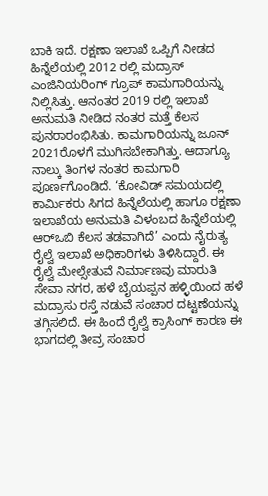ಬಾಕಿ ಇದೆ. ರಕ್ಷಣಾ ಇಲಾಖೆ ಒಪ್ಪಿಗೆ ನೀಡದ ಹಿನ್ನೆಲೆಯಲ್ಲಿ 2012 ರಲ್ಲಿ ಮದ್ರಾಸ್‌ ಎಂಜಿನಿಯರಿಂಗ್‌ ಗ್ರೂಪ್‌ ಕಾಮಗಾರಿಯನ್ನು ನಿಲ್ಲಿಸಿತ್ತು. ಆನಂತರ 2019 ರಲ್ಲಿ ಇಲಾಖೆ ಅನುಮತಿ ನೀಡಿದ ನಂತರ ಮತ್ತೆ ಕೆಲಸ ಪುನರಾರಂಭಿಸಿತು. ಕಾಮಗಾರಿಯನ್ನು ಜೂನ್‌ 2021ರೊಳಗೆ ಮುಗಿಸಬೇಕಾಗಿತ್ತು. ಆದಾಗ್ಯೂ ನಾಲ್ಕು ತಿಂಗಳ ನಂತರ ಕಾಮಗಾರಿ ಪೂರ್ಣಗೊಂಡಿದೆ. ‘ಕೋವಿಡ್‌ ಸಮಯದಲ್ಲಿ ಕಾರ್ಮಿಕರು ಸಿಗದ ಹಿನ್ನೆಲೆಯಲ್ಲಿ ಹಾಗೂ ರಕ್ಷಣಾ ಇಲಾಖೆಯ ಅನುಮತಿ ವಿಳಂಬದ ಹಿನ್ನೆಲೆಯಲ್ಲಿ ಆರ್‌ಒಬಿ ಕೆಲಸ ತಡವಾಗಿದೆ’ ಎಂದು ನೈರುತ್ಯ ರೈಲ್ವೆ ಇಲಾಖೆ ಅಧಿಕಾರಿಗಳು ತಿಳಿಸಿದ್ದಾರೆ. ಈ ರೈಲ್ವೆ ಮೇಲ್ಸೇತುವೆ ನಿರ್ಮಾಣವು ಮಾರುತಿ ಸೇವಾ ನಗರ, ಹಳೆ ಬೈಯಪ್ಪನ ಹಳ್ಳಿಯಿಂದ ಹಳೆ ಮದ್ರಾಸು ರಸ್ತೆ ನಡುವೆ ಸಂಚಾರ ದಟ್ಟಣೆಯನ್ನು ತಗ್ಗಿಸಲಿದೆ. ಈ ಹಿಂದೆ ರೈಲ್ವೆ ಕ್ರಾಸಿಂಗ್‌ ಕಾರಣ ಈ ಭಾಗದಲ್ಲಿ ತೀವ್ರ ಸಂಚಾರ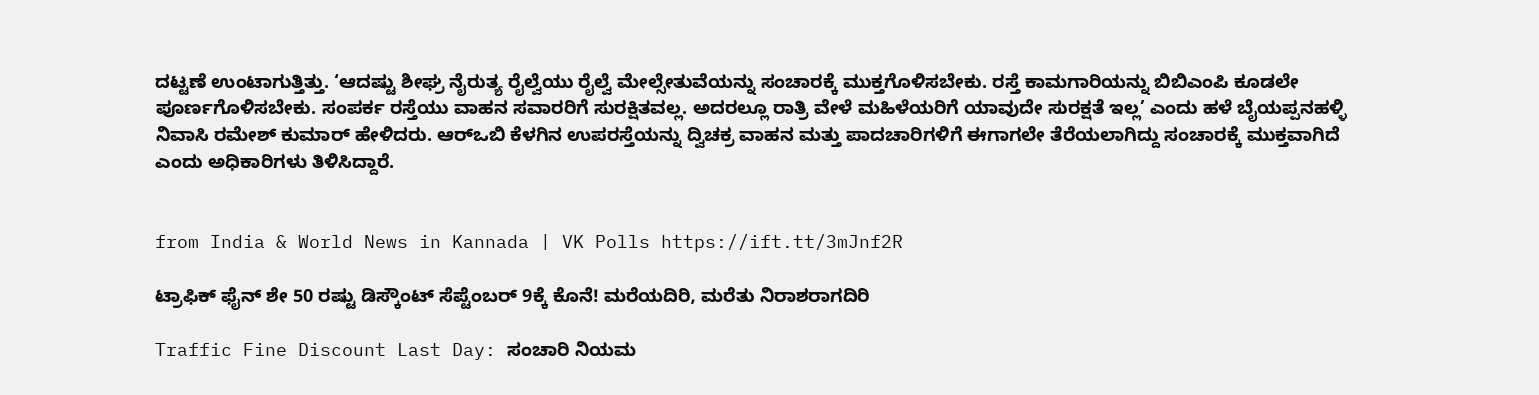ದಟ್ಟಣೆ ಉಂಟಾಗುತ್ತಿತ್ತು. ‘ಆದಷ್ಟು ಶೀಘ್ರ ನೈರುತ್ಯ ರೈಲ್ವೆಯು ರೈಲ್ವೆ ಮೇಲ್ಸೇತುವೆಯನ್ನು ಸಂಚಾರಕ್ಕೆ ಮುಕ್ತಗೊಳಿಸಬೇಕು. ರಸ್ತೆ ಕಾಮಗಾರಿಯನ್ನು ಬಿಬಿಎಂಪಿ ಕೂಡಲೇ ಪೂರ್ಣಗೊಳಿಸಬೇಕು. ಸಂಪರ್ಕ ರಸ್ತೆಯು ವಾಹನ ಸವಾರರಿಗೆ ಸುರಕ್ಷಿತವಲ್ಲ. ಅದರಲ್ಲೂ ರಾತ್ರಿ ವೇಳೆ ಮಹಿಳೆಯರಿಗೆ ಯಾವುದೇ ಸುರಕ್ಷತೆ ಇಲ್ಲ’ ಎಂದು ಹಳೆ ಬೈಯಪ್ಪನಹಳ್ಳಿ ನಿವಾಸಿ ರಮೇಶ್‌ ಕುಮಾರ್‌ ಹೇಳಿದರು. ಆರ್‌ಒಬಿ ಕೆಳಗಿನ ಉಪರಸ್ತೆಯನ್ನು ದ್ವಿಚಕ್ರ ವಾಹನ ಮತ್ತು ಪಾದಚಾರಿಗಳಿಗೆ ಈಗಾಗಲೇ ತೆರೆಯಲಾಗಿದ್ದು ಸಂಚಾರಕ್ಕೆ ಮುಕ್ತವಾಗಿದೆ ಎಂದು ಅಧಿಕಾರಿಗಳು ತಿಳಿಸಿದ್ದಾರೆ.


from India & World News in Kannada | VK Polls https://ift.tt/3mJnf2R

ಟ್ರಾಫಿಕ್‌ ಫೈನ್‌ ಶೇ 50 ರಷ್ಟು ಡಿಸ್ಕೌಂಟ್‌ ಸೆಪ್ಟೆಂಬರ್‌ 9ಕ್ಕೆ ಕೊನೆ! ಮರೆಯದಿರಿ, ಮರೆತು ನಿರಾಶರಾಗದಿರಿ

Traffic Fine Discount Last Day: ಸಂಚಾರಿ ನಿಯಮ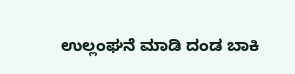ಉಲ್ಲಂಘನೆ ಮಾಡಿ ದಂಡ ಬಾಕಿ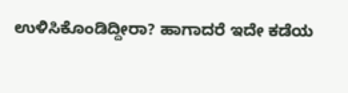ಉಳಿಸಿಕೊಂಡಿದ್ದೀರಾ? ಹಾಗಾದರೆ ಇದೇ ಕಡೆಯ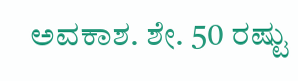ಅವಕಾಶ. ಶೇ. 50 ರಷ್ಟು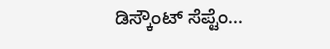ಡಿಸ್ಕೌಂಟ್‌ ಸೆಪ್ಟೆಂ...